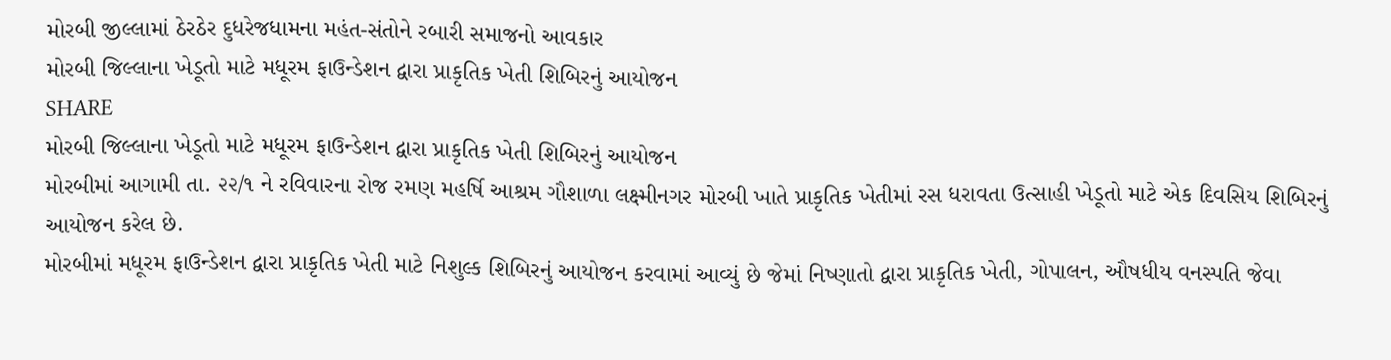મોરબી જીલ્લામાં ઠેરઠેર દુધરેજધામના મહંત-સંતોને રબારી સમાજનો આવકાર
મોરબી જિલ્લાના ખેડૂતો માટે મધૂરમ ફાઉન્ડેશન દ્વારા પ્રાકૃતિક ખેતી શિબિરનું આયોજન
SHARE
મોરબી જિલ્લાના ખેડૂતો માટે મધૂરમ ફાઉન્ડેશન દ્વારા પ્રાકૃતિક ખેતી શિબિરનું આયોજન
મોરબીમાં આગામી તા. ૨૨/૧ ને રવિવારના રોજ રમણ મહર્ષિ આશ્રમ ગૌશાળા લક્ષ્મીનગર મોરબી ખાતે પ્રાકૃતિક ખેતીમાં રસ ધરાવતા ઉત્સાહી ખેડૂતો માટે એક દિવસિય શિબિરનું આયોજન કરેલ છે.
મોરબીમાં મધૂરમ ફાઉન્ડેશન દ્વારા પ્રાકૃતિક ખેતી માટે નિશુલ્ક શિબિરનું આયોજન કરવામાં આવ્યું છે જેમાં નિષ્ણાતો દ્વારા પ્રાકૃતિક ખેતી, ગોપાલન, ઔષધીય વનસ્પતિ જેવા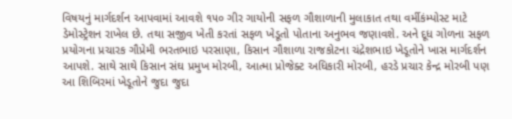વિષયનું માર્ગદર્શન આપવામાં આવશે ૧૫૦ ગીર ગાયોની સફળ ગૌશાળાની મુલાકાત તથા વર્મીકંમ્પોસ્ટ માટે ડેમોસ્ટ્રેશન રાખેલ છે. તથા સજીવ ખેતી કરતાં સફળ ખેડૂતો પોતાના અનુભવ જણાવશે. અને દૂધ ગોળના સફળ પ્રયોગના પ્રચારક ગૌપ્રેમી ભરતભાઇ પરસાણા, કિસાન ગૌશાળા રાજકોટના ચંદ્રેશભાઇ ખેડૂતોને ખાસ માર્ગદર્શન આપશે. સાથે સાથે કિસાન સંઘ પ્રમુખ મોરબી, આત્મા પ્રોજેક્ટ અધિકારી મોરબી, હરડે પ્રચાર કેન્દ્ર મોરબી પણ આ શિબિરમાં ખેડૂતોને જુદા જુદા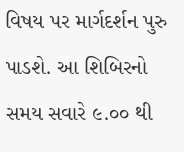વિષય પર માર્ગદર્શન પુરુ પાડશે. આ શિબિરનો સમય સવારે ૯.૦૦ થી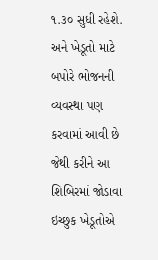૧.૩૦ સુધી રહેશે. અને ખેડૂતો માટે બપોરે ભોજનની વ્યવસ્થા પણ કરવામાં આવી છે જેથી કરીને આ શિબિરમાં જોડાવા ઇચ્છુક ખેડૂતોએ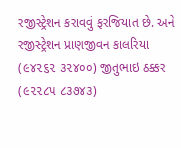રજીસ્ટ્રેશન કરાવવું ફરજિયાત છે. અને રજીસ્ટ્રેશન પ્રાણજીવન કાલરિયા (૯૪૨૬૨ ૩૨૪૦૦) જીતુભાઇ ઠક્કર (૯૨૨૮૫ ૮૩૭૪૩)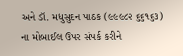અને ડૉ. મધુસુદન પાઠક (૯૯૯૮૨ ૬૬૧૬૩) ના મોબાઈલ ઉપર સંપર્ક કરીને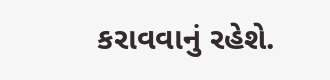કરાવવાનું રહેશે.